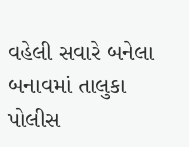વહેલી સવારે બનેલા બનાવમાં તાલુકા પોલીસ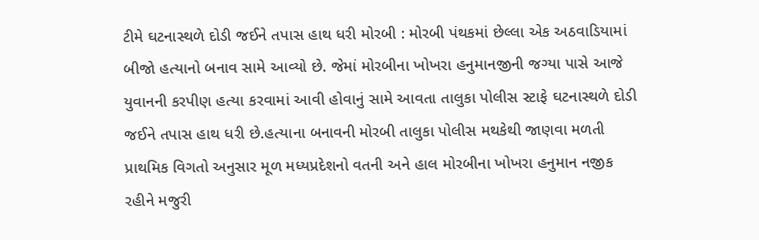ટીમે ઘટનાસ્થળે દોડી જઈને તપાસ હાથ ધરી મોરબી : મોરબી પંથકમાં છેલ્લા એક અઠવાડિયામાં બીજો હત્યાનો બનાવ સામે આવ્યો છે. જેમાં મોરબીના ખોખરા હનુમાનજીની જગ્યા પાસે આજે યુવાનની કરપીણ હત્યા કરવામાં આવી હોવાનું સામે આવતા તાલુકા પોલીસ સ્ટાફે ઘટનાસ્થળે દોડી જઈને તપાસ હાથ ધરી છે.હત્યાના બનાવની મોરબી તાલુકા પોલીસ મથકેથી જાણવા મળતી પ્રાથમિક વિગતો અનુસાર મૂળ મધ્યપ્રદેશનો વતની અને હાલ મોરબીના ખોખરા હનુમાન નજીક રહીને મજુરી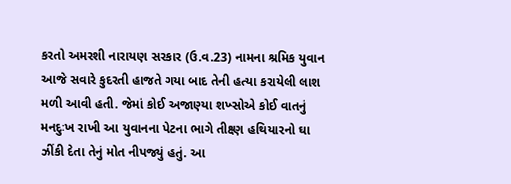કરતો અમરશી નારાયણ સરકાર (ઉ.વ.23) નામના શ્રમિક યુવાન આજે સવારે કુદરતી હાજતે ગયા બાદ તેની હત્યા કરાયેલી લાશ મળી આવી હતી. જેમાં કોઈ અજાણ્યા શખ્સોએ કોઈ વાતનું મનદુઃખ રાખી આ યુવાનના પેટના ભાગે તીક્ષ્ણ હથિયારનો ઘા ઝીંકી દેતા તેનું મોત નીપજ્યું હતું. આ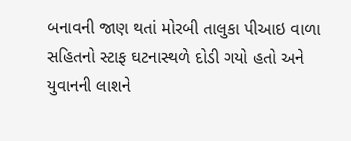બનાવની જાણ થતાં મોરબી તાલુકા પીઆઇ વાળા સહિતનો સ્ટાફ ઘટનાસ્થળે દોડી ગયો હતો અને યુવાનની લાશને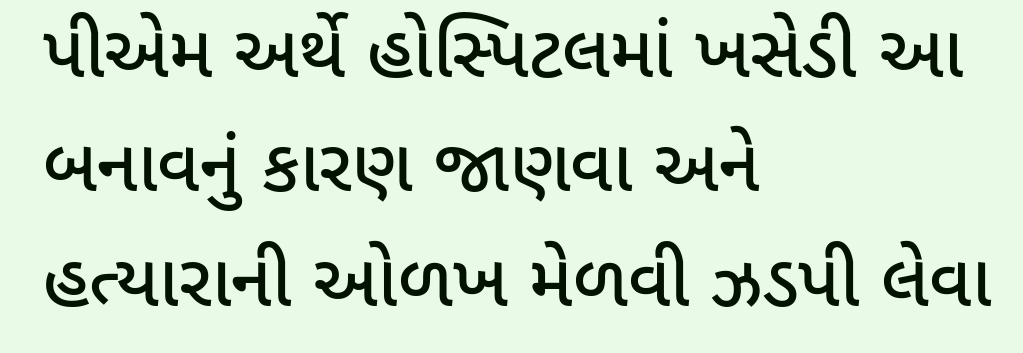પીએમ અર્થે હોસ્પિટલમાં ખસેડી આ બનાવનું કારણ જાણવા અને હત્યારાની ઓળખ મેળવી ઝડપી લેવા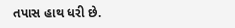તપાસ હાથ ધરી છે.